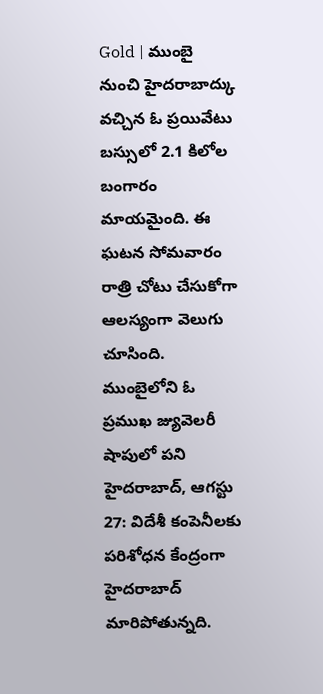Gold | ముంబై నుంచి హైదరాబాద్కు వచ్చిన ఓ ప్రయివేటు బస్సులో 2.1 కిలోల బంగారం మాయమైంది. ఈ ఘటన సోమవారం రాత్రి చోటు చేసుకోగా ఆలస్యంగా వెలుగు చూసింది. ముంబైలోని ఓ ప్రముఖ జ్యువెలరీ షాపులో పని
హైదరాబాద్, ఆగస్టు 27: విదేశీ కంపెనీలకు పరిశోధన కేంద్రంగా హైదరాబాద్ మారిపోతున్నది.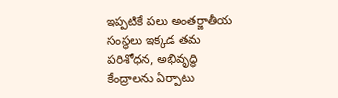ఇప్పటికే పలు అంతర్జాతీయ సంస్థలు ఇక్కడ తమ పరిశోధన, అభివృద్ధి కేంద్రాలను ఏర్పాటు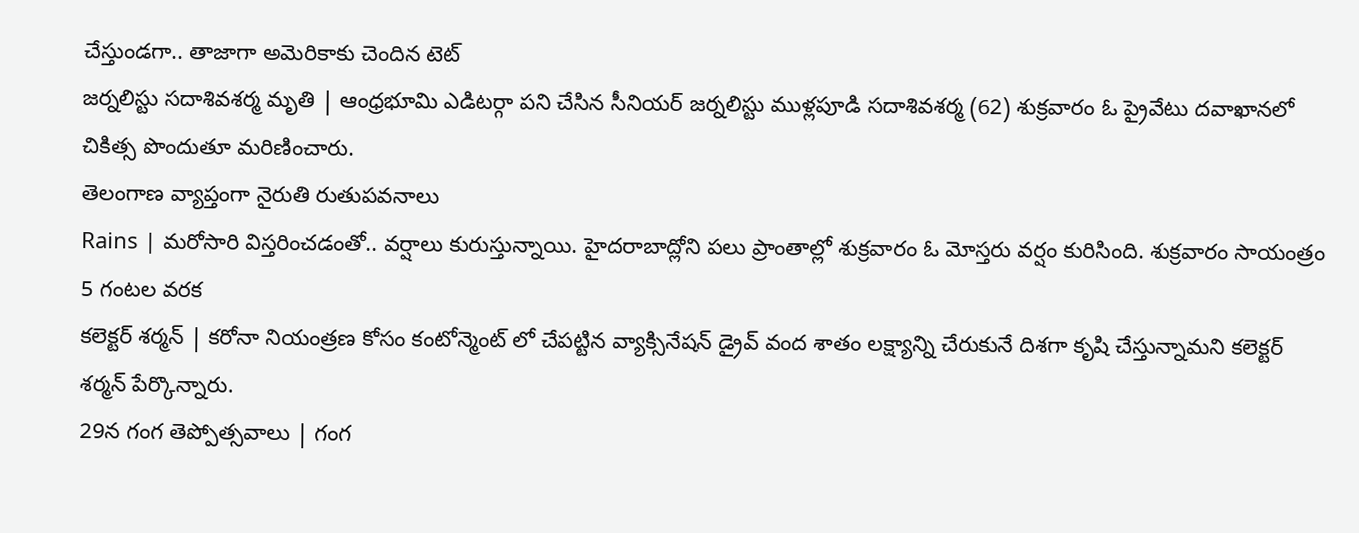చేస్తుండగా.. తాజాగా అమెరికాకు చెందిన టెట్
జర్నలిస్టు సదాశివశర్మ మృతి | ఆంధ్రభూమి ఎడిటర్గా పని చేసిన సీనియర్ జర్నలిస్టు ముళ్లపూడి సదాశివశర్మ (62) శుక్రవారం ఓ ప్రైవేటు దవాఖానలో చికిత్స పొందుతూ మరిణించారు.
తెలంగాణ వ్యాప్తంగా నైరుతి రుతుపవనాలు
Rains | మరోసారి విస్తరించడంతో.. వర్షాలు కురుస్తున్నాయి. హైదరాబాద్లోని పలు ప్రాంతాల్లో శుక్రవారం ఓ మోస్తరు వర్షం కురిసింది. శుక్రవారం సాయంత్రం 5 గంటల వరక
కలెక్టర్ శర్మన్ | కరోనా నియంత్రణ కోసం కంటోన్మెంట్ లో చేపట్టిన వ్యాక్సినేషన్ డ్రైవ్ వంద శాతం లక్ష్యాన్ని చేరుకునే దిశగా కృషి చేస్తున్నామని కలెక్టర్ శర్మన్ పేర్కొన్నారు.
29న గంగ తెప్పోత్సవాలు | గంగ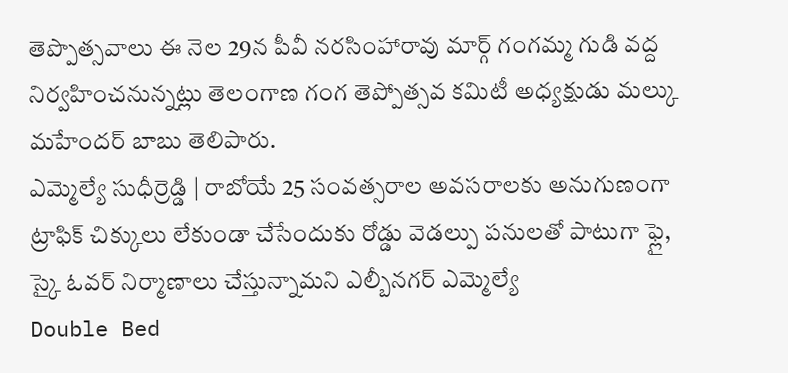తెప్పొత్సవాలు ఈ నెల 29న పీవీ నరసింహారావు మార్గ్ గంగమ్మ గుడి వద్ద నిర్వహించనున్నట్లు తెలంగాణ గంగ తెప్పోత్సవ కమిటీ అధ్యక్షుడు మల్కు మహేందర్ బాబు తెలిపారు.
ఎమ్మెల్యే సుధీర్రెడ్డి | రాబోయే 25 సంవత్సరాల అవసరాలకు అనుగుణంగా ట్రాఫిక్ చిక్కులు లేకుండా చేసేందుకు రోడ్డు వెడల్పు పనులతో పాటుగా ఫ్లై, స్కై ఓవర్ నిర్మాణాలు చేస్తున్నామని ఎల్బీనగర్ ఎమ్మెల్యే
Double Bed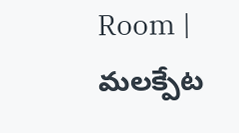Room | మలక్పేట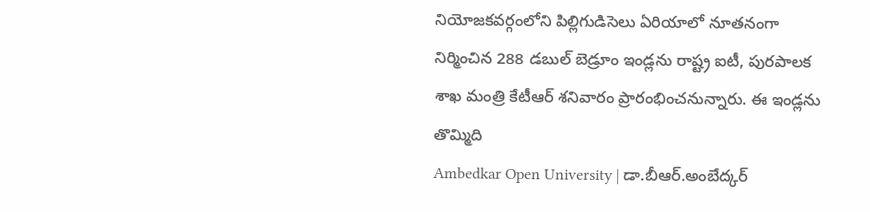నియోజకవర్గంలోని పిల్లిగుడిసెలు ఏరియాలో నూతనంగా నిర్మించిన 288 డబుల్ బెడ్రూం ఇండ్లను రాష్ట్ర ఐటీ, పురపాలక శాఖ మంత్రి కేటీఆర్ శనివారం ప్రారంభించనున్నారు. ఈ ఇండ్లను తొమ్మిది
Ambedkar Open University | డా.బీఆర్.అంబేద్కర్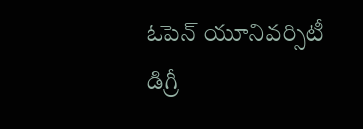ఓపెన్ యూనివర్సిటీ డిగ్రీ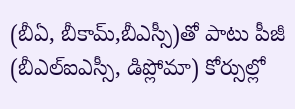(బీఏ, బీకామ్,బీఎస్సీ)తో పాటు పీజీ (బీఎల్ఐఎస్సీ, డిప్లోమా) కోర్సుల్లో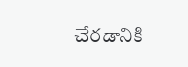చేరడానికి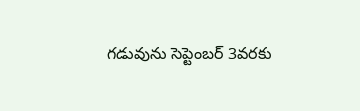గడువును సెప్టెంబర్ 3వరకు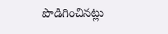పొడిగించినట్లు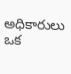అధికారులు ఒక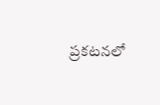ప్రకటనలో